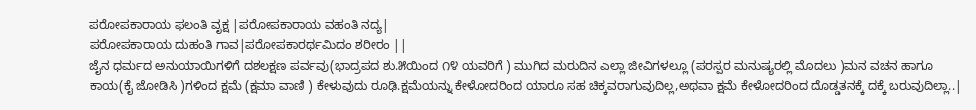ಪರೋಪಕಾರಾಯ ಫಲಂತಿ ವೃಕ್ಷ |ಪರೋಪಕಾರಾಯ ವಹಂತಿ ನದ್ಯ|
ಪರೋಪಕಾರಾಯ ದುಹಂತಿ ಗಾವ|ಪರೋಪಕಾರರ್ಥಮಿದಂ ಶರೀರಂ ||
ಜೈನ ಧರ್ಮದ ಅನುಯಾಯಿಗಳಿಗೆ ದಶಲಕ್ಷಣ ಪರ್ವವು(ಭಾದ್ರಪದ ಶು.೫ಯಿಂದ ೧೪ ಯವರಿಗೆ ) ಮುಗಿದ ಮರುದಿನ ಎಲ್ಲಾ ಜೀವಿಗಳಲ್ಲೂ (ಪರಸ್ಪರ ಮನುಷ್ಯರಲ್ಲಿ ಮೊದಲು )ಮನ ವಚನ ಹಾಗೂ ಕಾಯ(ಕೈ ಜೋಡಿಸಿ )ಗಳಿಂದ ಕ್ಷಮೆ (ಕ್ಷಮಾ ವಾಣಿ ) ಕೇಳುವುದು ರೂಢಿ.ಕ್ಷಮೆಯನ್ನು ಕೇಳೋದರಿಂದ ಯಾರೂ ಸಹ ಚಿಕ್ಕವರಾಗುವುದಿಲ್ಲ,ಅಥವಾ ಕ್ಷಮೆ ಕೇಳೋದರಿಂದ ದೊಡ್ಡತನಕ್ಕೆ ದಕ್ಕೆ ಬರುವುದಿಲ್ಲಾ..|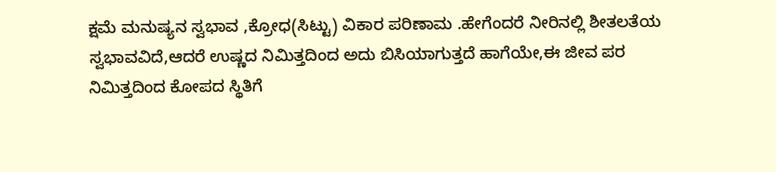ಕ್ಷಮೆ ಮನುಷ್ಯನ ಸ್ವಭಾವ ,ಕ್ರೋಧ(ಸಿಟ್ಟು) ವಿಕಾರ ಪರಿಣಾಮ .ಹೇಗೆಂದರೆ ನೀರಿನಲ್ಲಿ ಶೀತಲತೆಯ ಸ್ವಭಾವವಿದೆ,ಆದರೆ ಉಷ್ಣದ ನಿಮಿತ್ತದಿಂದ ಅದು ಬಿಸಿಯಾಗುತ್ತದೆ ಹಾಗೆಯೇ,ಈ ಜೀವ ಪರ ನಿಮಿತ್ತದಿಂದ ಕೋಪದ ಸ್ಥಿತಿಗೆ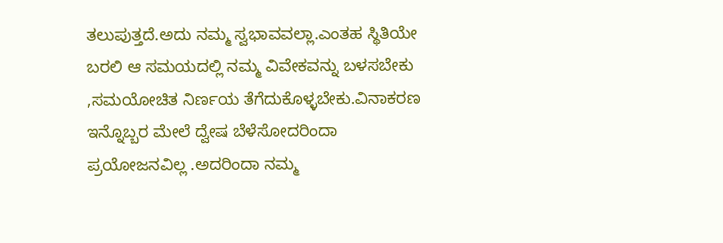ತಲುಪುತ್ತದೆ.ಅದು ನಮ್ಮ ಸ್ವಭಾವವಲ್ಲಾ.ಎಂತಹ ಸ್ಥಿತಿಯೇ ಬರಲಿ ಆ ಸಮಯದಲ್ಲಿ ನಮ್ಮ ವಿವೇಕವನ್ನು ಬಳಸಬೇಕು ,ಸಮಯೋಚಿತ ನಿರ್ಣಯ ತೆಗೆದುಕೊಳ್ಳಬೇಕು.ವಿನಾಕರಣ ಇನ್ನೊಬ್ಬರ ಮೇಲೆ ದ್ವೇಷ ಬೆಳೆಸೋದರಿಂದಾ ಪ್ರಯೋಜನವಿಲ್ಲ .ಅದರಿಂದಾ ನಮ್ಮ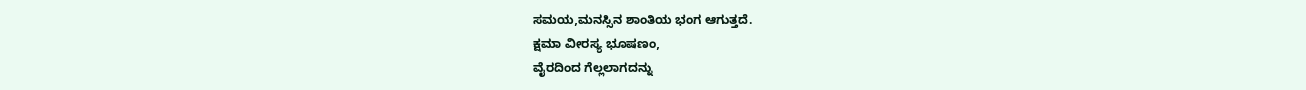ಸಮಯ,ಮನಸ್ಸಿನ ಶಾಂತಿಯ ಭಂಗ ಆಗುತ್ತದೆ.
ಕ್ಷಮಾ ವೀರಸ್ಯ ಭೂಷಣಂ,
ವೈರದಿಂದ ಗೆಲ್ಲಲಾಗದನ್ನು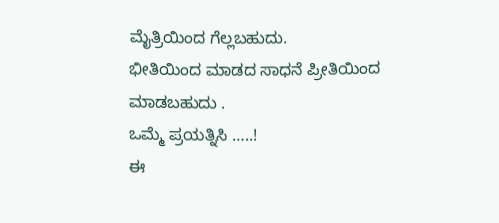ಮೈತ್ರಿಯಿಂದ ಗೆಲ್ಲಬಹುದು.
ಭೀತಿಯಿಂದ ಮಾಡದ ಸಾಧನೆ ಪ್ರೀತಿಯಿಂದ ಮಾಡಬಹುದು .
ಒಮ್ಮೆ ಪ್ರಯತ್ನಿಸಿ …..!
ಈ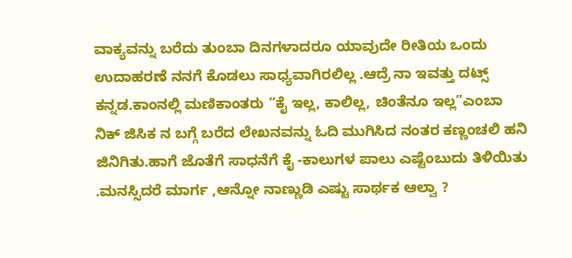ವಾಕ್ಯವನ್ನು ಬರೆದು ತುಂಬಾ ದಿನಗಳಾದರೂ ಯಾವುದೇ ರೀತಿಯ ಒಂದು ಉದಾಹರಣೆ ನನಗೆ ಕೊಡಲು ಸಾಧ್ಯವಾಗಿರಲಿಲ್ಲ .ಆದ್ರೆ ನಾ ಇವತ್ತು ದಟ್ಸ್ ಕನ್ನಡ.ಕಾಂನಲ್ಲಿ ಮಣಿಕಾಂತರು “ಕೈ ಇಲ್ಲ, ಕಾಲಿಲ್ಲ, ಚಿಂತೆನೂ ಇಲ್ಲ”ಎಂಬಾ
ನಿಕ್ ಜಿಸಿಕ ನ ಬಗ್ಗೆ ಬರೆದ ಲೇಖನವನ್ನು ಓದಿ ಮುಗಿಸಿದ ನಂತರ ಕಣ್ಣಂಚಲಿ ಹನಿ ಜಿನಿಗಿತು.ಹಾಗೆ ಜೊತೆಗೆ ಸಾಧನೆಗೆ ಕೈ -ಕಾಲುಗಳ ಪಾಲು ಎಷ್ಟೆಂಬುದು ತಿಳಿಯಿತು .ಮನಸ್ಸಿದರೆ ಮಾರ್ಗ ,ಆನ್ನೋ ನಾಣ್ಣುಡಿ ಎಷ್ಟು ಸಾರ್ಥಕ ಆಲ್ವಾ ?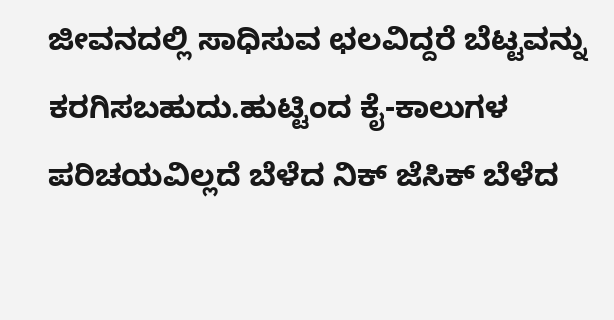ಜೀವನದಲ್ಲಿ ಸಾಧಿಸುವ ಛಲವಿದ್ದರೆ ಬೆಟ್ಟವನ್ನು ಕರಗಿಸಬಹುದು.ಹುಟ್ಟಿಂದ ಕೈ-ಕಾಲುಗಳ ಪರಿಚಯವಿಲ್ಲದೆ ಬೆಳೆದ ನಿಕ್ ಜೆಸಿಕ್ ಬೆಳೆದ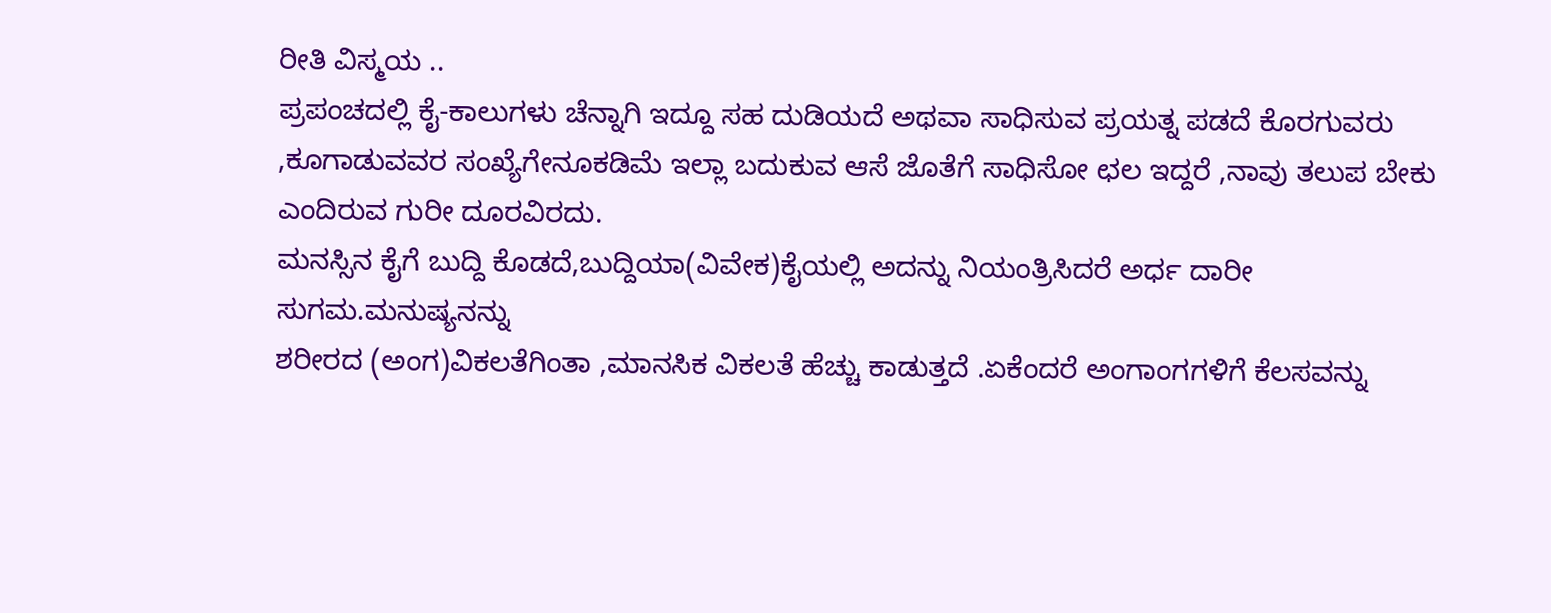ರೀತಿ ವಿಸ್ಮಯ ..
ಪ್ರಪಂಚದಲ್ಲಿ ಕೈ-ಕಾಲುಗಳು ಚೆನ್ನಾಗಿ ಇದ್ದೂ ಸಹ ದುಡಿಯದೆ ಅಥವಾ ಸಾಧಿಸುವ ಪ್ರಯತ್ನ ಪಡದೆ ಕೊರಗುವರು ,ಕೂಗಾಡುವವರ ಸಂಖ್ಯೆಗೇನೂಕಡಿಮೆ ಇಲ್ಲಾ ಬದುಕುವ ಆಸೆ ಜೊತೆಗೆ ಸಾಧಿಸೋ ಛಲ ಇದ್ದರೆ ,ನಾವು ತಲುಪ ಬೇಕು ಎಂದಿರುವ ಗುರೀ ದೂರವಿರದು.
ಮನಸ್ಸಿನ ಕೈಗೆ ಬುದ್ದಿ ಕೊಡದೆ,ಬುದ್ದಿಯಾ(ವಿವೇಕ)ಕೈಯಲ್ಲಿ ಅದನ್ನು ನಿಯಂತ್ರಿಸಿದರೆ ಅರ್ಧ ದಾರೀ ಸುಗಮ.ಮನುಷ್ಯನನ್ನು
ಶರೀರದ (ಅಂಗ)ವಿಕಲತೆಗಿಂತಾ ,ಮಾನಸಿಕ ವಿಕಲತೆ ಹೆಚ್ಚು ಕಾಡುತ್ತದೆ .ಏಕೆಂದರೆ ಅಂಗಾಂಗಗಳಿಗೆ ಕೆಲಸವನ್ನು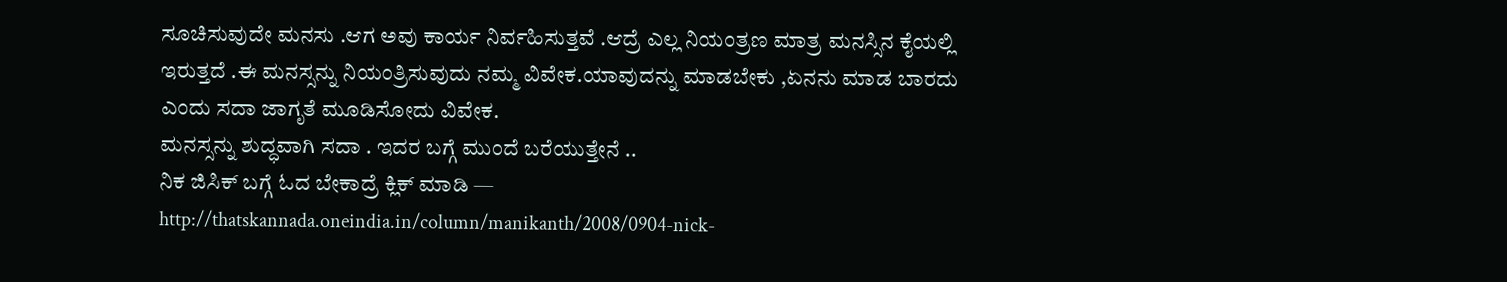ಸೂಚಿಸುವುದೇ ಮನಸು .ಆಗ ಅವು ಕಾರ್ಯ ನಿರ್ವಹಿಸುತ್ತವೆ .ಆದ್ರೆ ಎಲ್ಲ ನಿಯಂತ್ರಣ ಮಾತ್ರ ಮನಸ್ಸಿನ ಕೈಯಲ್ಲಿ ಇರುತ್ತದೆ .ಈ ಮನಸ್ಸನ್ನು ನಿಯಂತ್ರಿಸುವುದು ನಮ್ಮ ವಿವೇಕ.ಯಾವುದನ್ನು ಮಾಡಬೇಕು ,ಏನನು ಮಾಡ ಬಾರದು ಎಂದು ಸದಾ ಜಾಗೃತೆ ಮೂಡಿಸೋದು ವಿವೇಕ.
ಮನಸ್ಸನ್ನು ಶುದ್ಧವಾಗಿ ಸದಾ . ಇದರ ಬಗ್ಗೆ ಮುಂದೆ ಬರೆಯುತ್ತೇನೆ ..
ನಿಕ ಜಿಸಿಕ್ ಬಗ್ಗೆ ಓದ ಬೇಕಾದ್ರೆ ಕ್ಲಿಕ್ ಮಾಡಿ —
http://thatskannada.oneindia.in/column/manikanth/2008/0904-nick-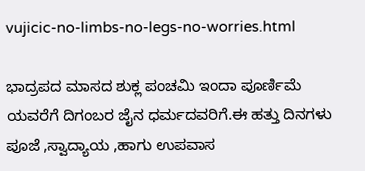vujicic-no-limbs-no-legs-no-worries.html

ಭಾದ್ರಪದ ಮಾಸದ ಶುಕ್ಲ ಪಂಚಮಿ ಇಂದಾ ಪೂರ್ಣಿಮೆ ಯವರೆಗೆ ದಿಗಂಬರ ಜೈನ ಧರ್ಮದವರಿಗೆ.ಈ ಹತ್ತು ದಿನಗಳು ಪೂಜೆ ,ಸ್ವಾದ್ಯಾಯ ,ಹಾಗು ಉಪವಾಸ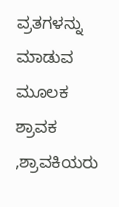ವ್ರತಗಳನ್ನು ಮಾಡುವ ಮೂಲಕ ಶ್ರಾವಕ ,ಶ್ರಾವಕಿಯರು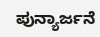ಪುನ್ಯಾರ್ಜನೆ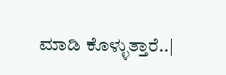ಮಾಡಿ ಕೊಳ್ಳುತ್ತಾರೆ..|